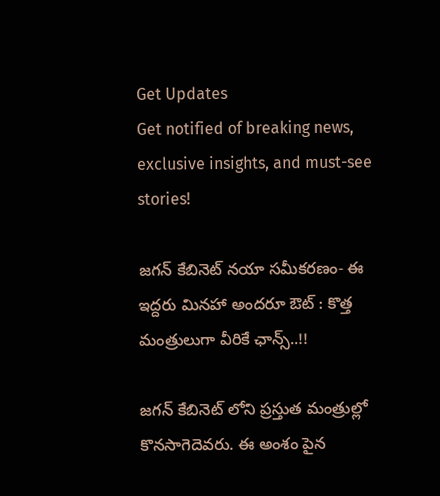Get Updates
Get notified of breaking news, exclusive insights, and must-see stories!

జగన్ కేబినెట్ నయా సమీకరణం- ఈ ఇద్దరు మినహా అందరూ ఔట్ : కొత్త మంత్రులుగా వీరికే ఛాన్స్..!!

జగన్ కేబినెట్ లోని ప్రస్తుత మంత్రుల్లో కొనసాగెదెవరు. ఈ అంశం పైన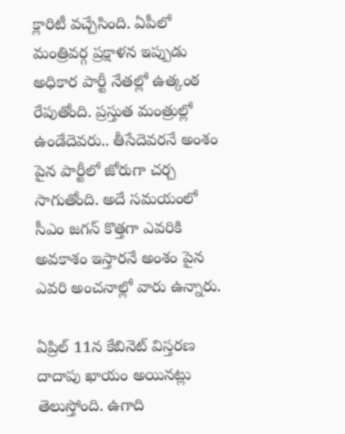క్లారిటీ వచ్చేసింది. ఏపీలో మంత్రివర్గ ప్రక్షాళన ఇప్పుడు అధికార పార్టీ నేతల్లో ఉత్కంఠ రేపుతోంది. ప్రస్తుత మంత్రుల్లో ఉండేదెవరు.. తీసేదెవరనే అంశం పైన పార్టీలో జోరుగా చర్చ సాగుతోంది. అదే సమయంలో సీఎం జగన్ కొత్తగా ఎవరికి అవకాశం ఇస్తారనే అంశం పైన ఎవరి అంచనాల్లో వారు ఉన్నారు.

ఏప్రిల్ 11న కేబినెట్ విస్తరణ దాదాపు ఖాయం అయినట్లు తెలుస్తోంది. ఉగాది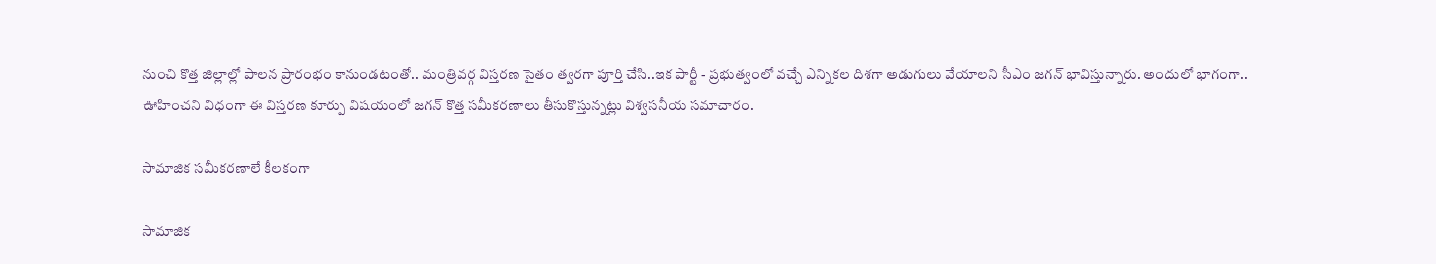నుంచి కొత్త జిల్లాల్లో పాలన ప్రారంభం కానుండటంతో.. మంత్రివర్గ విస్తరణ సైతం త్వరగా పూర్తి చేసి..ఇక పార్టీ - ప్రభుత్వంలో వచ్చే ఎన్నికల దిశగా అడుగులు వేయాలని సీఎం జగన్ భావిస్తున్నారు. అందులో భాగంగా.. ఊహించని విధంగా ఈ విస్తరణ కూర్పు విషయంలో జగన్ కొత్త సమీకరణాలు తీసుకొస్తున్నట్లు విశ్వసనీయ సమాచారం.

సామాజిక సమీకరణాలే కీలకంగా

సామాజిక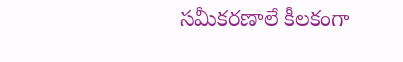సమీకరణాలే కీలకంగా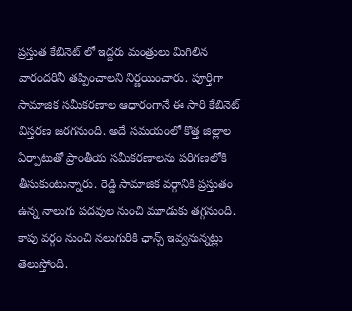ప్రస్తుత కేబినెట్ లో ఇద్దరు మంత్రులు మిగిలిన వారందరినీ తప్పించాలని నిర్ణయించారు. పూర్తిగా సామాజిక సమీకరణాల ఆధారంగానే ఈ సారి కేబినెట్ విస్తరణ జరగనుంది. అదే సమయంలో కొత్త జిల్లాల ఏర్పాటుతో ప్రాంతీయ సమీకరణాలను పరిగణలోకి తీసుకుంటున్నారు. రెడ్డి సామాజిక వర్గానికి ప్రస్తుతం ఉన్న నాలుగు పదవుల నుంచి మూడుకు తగ్గనుంది. కాపు వర్గం నుంచి నలుగురికి ఛాన్స్ ఇవ్వనున్నట్లు తెలుస్తోంది.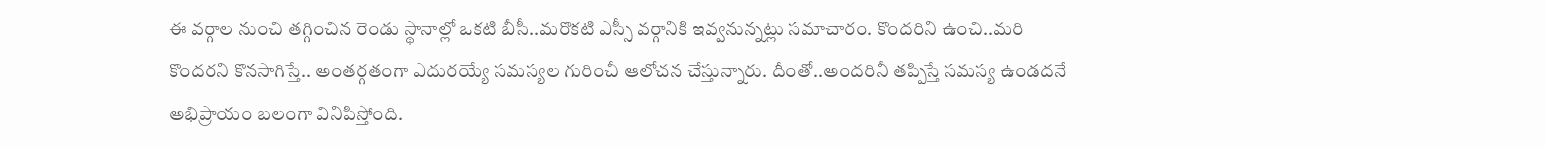ఈ వర్గాల నుంచి తగ్గించిన రెండు స్థానాల్లో ఒకటి బీసీ..మరొకటి ఎస్సీ వర్గానికి ఇవ్వనున్నట్లు సమాచారం. కొందరిని ఉంచి..మరి కొందరని కొనసాగిస్తే.. అంతర్గతంగా ఎదురయ్యే సమస్యల గురించీ ఆలోచన చేస్తున్నారు. దీంతో..అందరినీ తప్పిస్తే సమస్య ఉండదనే అభిప్రాయం బలంగా వినిపిస్తోంది.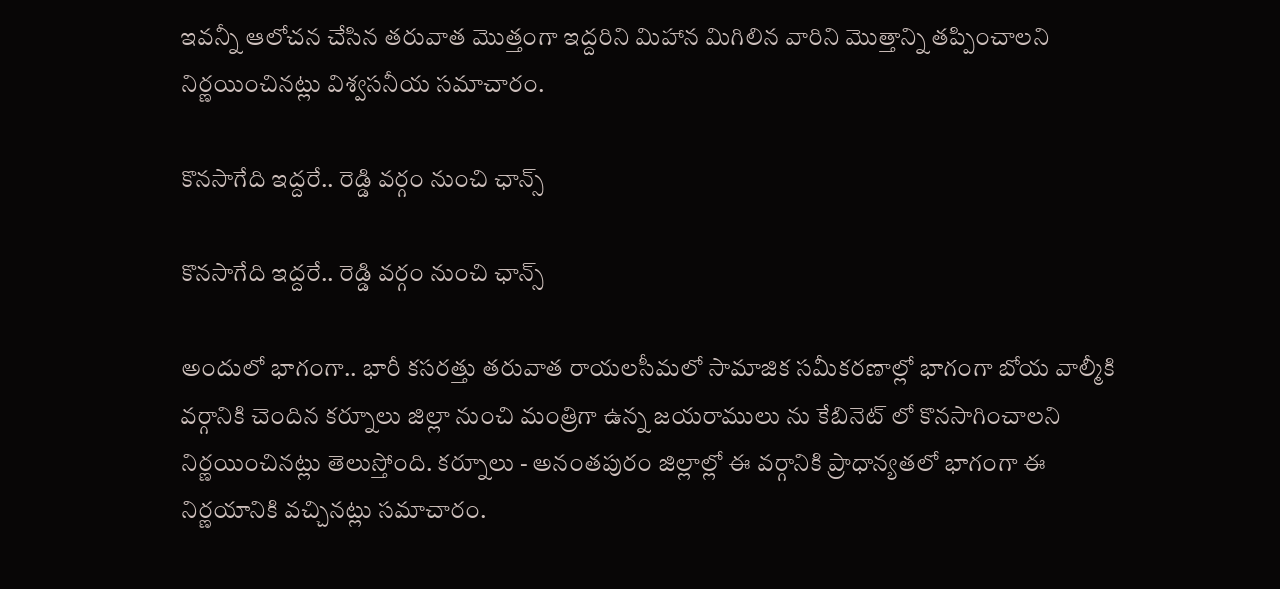ఇవన్నీ ఆలోచన చేసిన తరువాత మొత్తంగా ఇద్దరిని మిహాన మిగిలిన వారిని మొత్తాన్ని తప్పించాలని నిర్ణయించినట్లు విశ్వసనీయ సమాచారం.

కొనసాగేది ఇద్దరే.. రెడ్డి వర్గం నుంచి ఛాన్స్

కొనసాగేది ఇద్దరే.. రెడ్డి వర్గం నుంచి ఛాన్స్

అందులో భాగంగా.. భారీ కసరత్తు తరువాత రాయలసీమలో సామాజిక సమీకరణాల్లో భాగంగా బోయ వాల్మీకి వర్గానికి చెందిన కర్నూలు జిల్లా నుంచి మంత్రిగా ఉన్న జయరాములు ను కేబినెట్ లో కొనసాగించాలని నిర్ణయించినట్లు తెలుస్తోంది. కర్నూలు - అనంతపురం జిల్లాల్లో ఈ వర్గానికి ప్రాధాన్యతలో భాగంగా ఈ నిర్ణయానికి వచ్చినట్లు సమాచారం.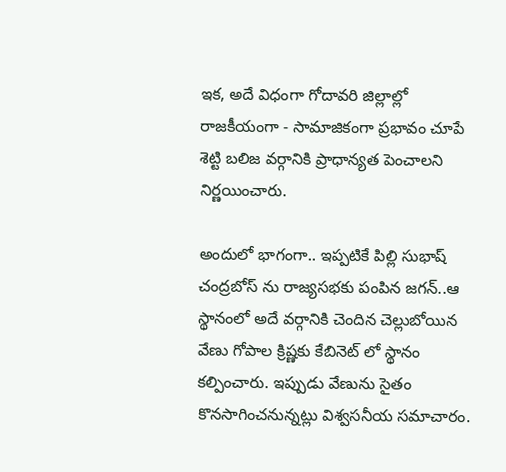ఇక, అదే విధంగా గోదావరి జిల్లాల్లో రాజకీయంగా - సామాజికంగా ప్రభావం చూపే శెట్టి బలిజ వర్గానికి ప్రాధాన్యత పెంచాలని నిర్ణయించారు.

అందులో భాగంగా.. ఇప్పటికే పిల్లి సుభాష్ చంద్రబోస్ ను రాజ్యసభకు పంపిన జగన్..ఆ స్థానంలో అదే వర్గానికి చెందిన చెల్లుబోయిన వేణు గోపాల క్రిష్ణకు కేబినెట్ లో స్థానం కల్పించారు. ఇప్పుడు వేణును సైతం కొనసాగించనున్నట్లు విశ్వసనీయ సమాచారం.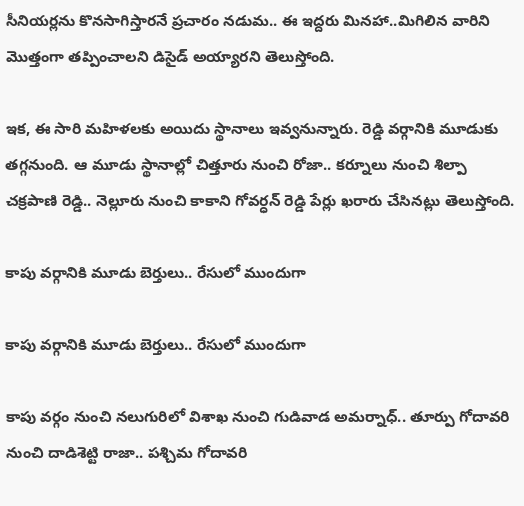సీనియర్లను కొనసాగిస్తారనే ప్రచారం నడుమ.. ఈ ఇద్దరు మినహా..మిగిలిన వారిని మొత్తంగా తప్పించాలని డిసైడ్ అయ్యారని తెలుస్తోంది.

ఇక, ఈ సారి మహిళలకు అయిదు స్థానాలు ఇవ్వనున్నారు. రెడ్డి వర్గానికి మూడుకు తగ్గనుంది. ఆ మూడు స్థానాల్లో చిత్తూరు నుంచి రోజా.. కర్నూలు నుంచి శిల్పా చక్రపాణి రెడ్డి.. నెల్లూరు నుంచి కాకాని గోవర్ధన్ రెడ్డి పేర్లు ఖరారు చేసినట్లు తెలుస్తోంది.

కాపు వర్గానికి మూడు బెర్తులు.. రేసులో ముందుగా

కాపు వర్గానికి మూడు బెర్తులు.. రేసులో ముందుగా

కాపు వర్గం నుంచి నలుగురిలో విశాఖ నుంచి గుడివాడ అమర్నాధ్.. తూర్పు గోదావరి నుంచి దాడిశెట్టి రాజా.. పశ్చిమ గోదావరి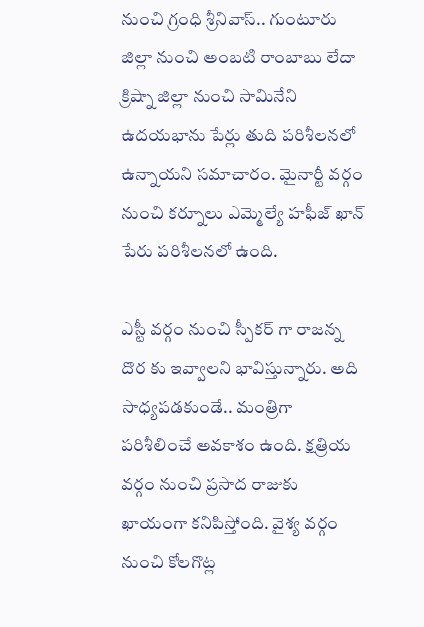నుంచి గ్రంధి శ్రీనివాస్.. గుంటూరు జిల్లా నుంచి అంబటి రాంబాబు లేదా క్రిష్నా జిల్లా నుంచి సామినేని ఉదయభాను పేర్లు తుది పరిశీలనలో ఉన్నాయని సమాచారం. మైనార్టీ వర్గం నుంచి కర్నూలు ఎమ్మెల్యే హఫీజ్ ఖాన్ పేరు పరిశీలనలో ఉంది.

ఎస్టీ వర్గం నుంచి స్పీకర్ గా రాజన్న దొర కు ఇవ్వాలని భావిస్తున్నారు. అది సాధ్యపడకుండే.. మంత్రిగా పరిశీలించే అవకాశం ఉంది. క్షత్రియ వర్గం నుంచి ప్రసాద రాజుకు ఖాయంగా కనిపిస్తోంది. వైశ్య వర్గం నుంచి కోలగొట్ల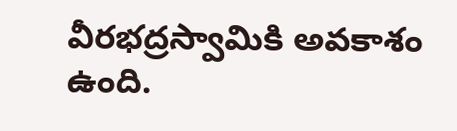వీరభద్రస్వామికి అవకాశం ఉంది.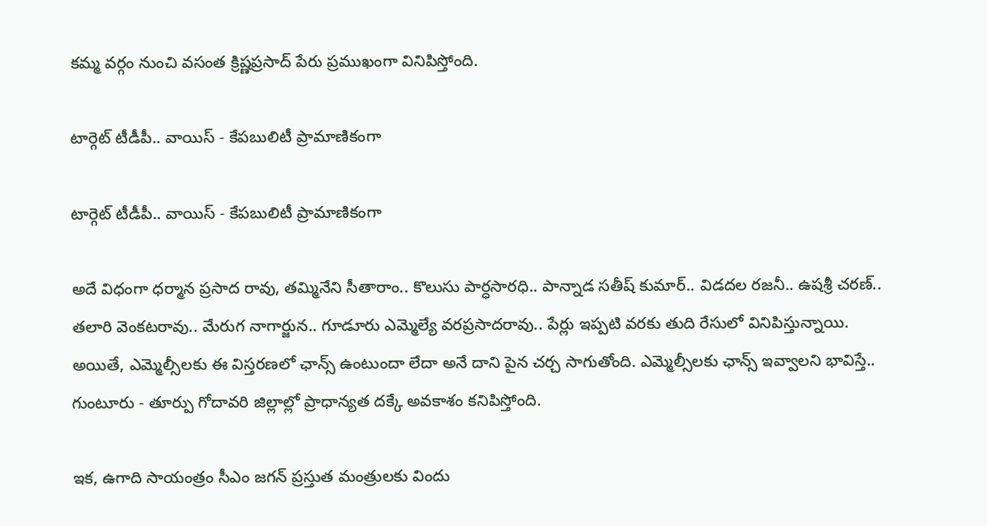కమ్మ వర్గం నుంచి వసంత క్రిష్ణప్రసాద్ పేరు ప్రముఖంగా వినిపిస్తోంది.

టార్గెట్ టీడీపీ.. వాయిస్ - కేపబులిటీ ప్రామాణికంగా

టార్గెట్ టీడీపీ.. వాయిస్ - కేపబులిటీ ప్రామాణికంగా

అదే విధంగా ధర్మాన ప్రసాద రావు, తమ్మినేని సీతారాం.. కొలుసు పార్ధసారధి.. పాన్నాడ సతీష్ కుమార్.. విడదల రజనీ.. ఉషశ్రీ చరణ్.. తలారి వెంకటరావు.. మేరుగ నాగార్జున.. గూడూరు ఎమ్మెల్యే వరప్రసాదరావు.. పేర్లు ఇప్పటి వరకు తుది రేసులో వినిపిస్తున్నాయి. అయితే, ఎమ్మెల్సీలకు ఈ విస్తరణలో ఛాన్స్ ఉంటుందా లేదా అనే దాని పైన చర్చ సాగుతోంది. ఎమ్మెల్సీలకు ఛాన్స్ ఇవ్వాలని భావిస్తే.. గుంటూరు - తూర్పు గోదావరి జిల్లాల్లో ప్రాధాన్యత దక్కే అవకాశం కనిపిస్తోంది.

ఇక, ఉగాది సాయంత్రం సీఎం జగన్ ప్రస్తుత మంత్రులకు విందు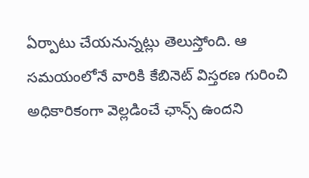ఏర్పాటు చేయనున్నట్లు తెలుస్తోంది. ఆ సమయంలోనే వారికి కేబినెట్ విస్తరణ గురించి అధికారికంగా వెల్లడించే ఛాన్స్ ఉందని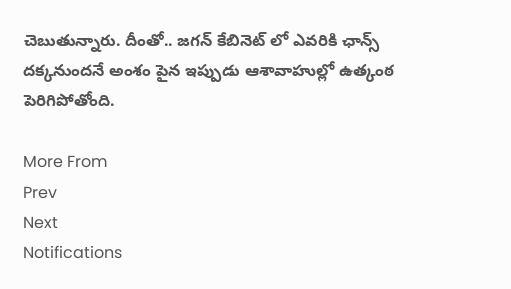చెబుతున్నారు. దీంతో.. జగన్ కేబినెట్ లో ఎవరికి ఛాన్స్ దక్కనుందనే అంశం పైన ఇప్పుడు ఆశావాహుల్లో ఉత్కంఠ పెరిగిపోతోంది.

More From
Prev
Next
Notifications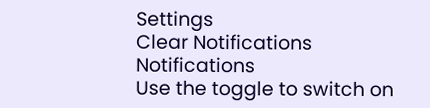Settings
Clear Notifications
Notifications
Use the toggle to switch on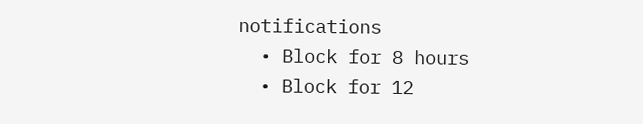notifications
  • Block for 8 hours
  • Block for 12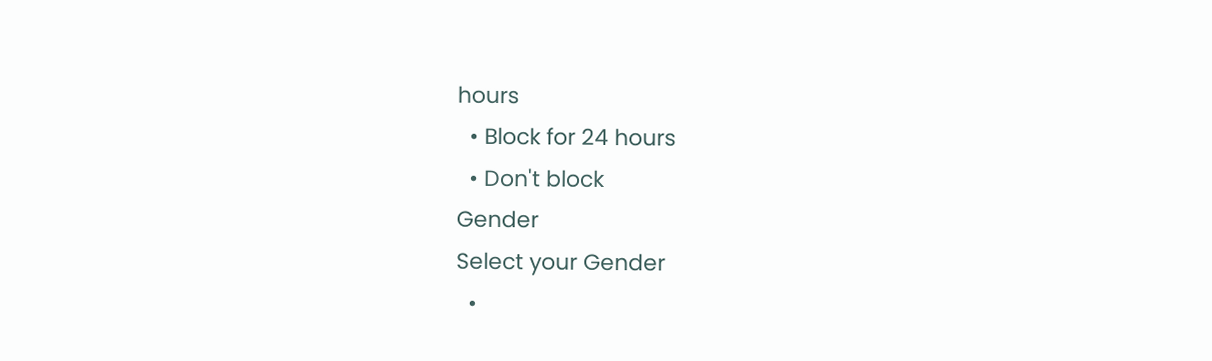hours
  • Block for 24 hours
  • Don't block
Gender
Select your Gender
  •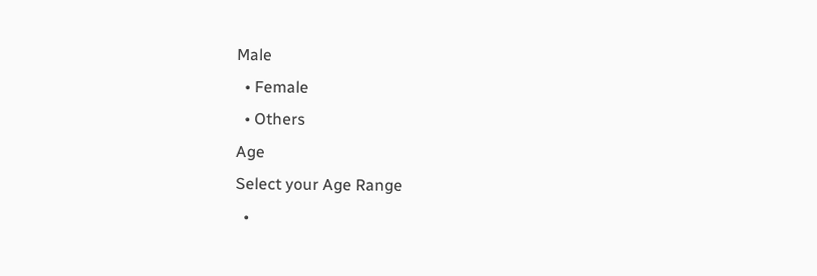Male
  • Female
  • Others
Age
Select your Age Range
  •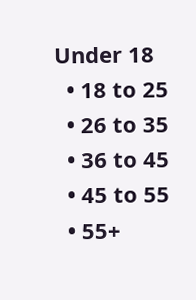Under 18
  • 18 to 25
  • 26 to 35
  • 36 to 45
  • 45 to 55
  • 55+